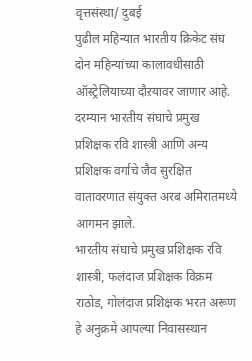वृत्तसंस्था/ दुबई
पुढील महिन्यात भारतीय क्रिकेट संघ दोन महिन्यांच्या कालावधीसाठी ऑस्ट्रेलियाच्या दौऱयावर जाणार आहे. दरम्यान भारतीय संघाचे प्रमुख प्रशिक्षक रवि शास्त्री आणि अन्य प्रशिक्षक वर्गाचे जैव सुरक्षित वातावरणात संयुक्त अरब अमिरातमध्ये आगमन झाले.
भारतीय संघाचे प्रमुख प्रशिक्षक रवि शास्त्री, फलंदाज प्रशिक्षक विक्रम राठोड, गोलंदाज प्रशिक्षक भरत अरूण हे अनुक्रमे आपल्या निवासस्थान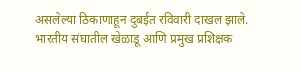असलेल्या ठिकाणाहून दुबईत रविवारी दाखल झाले. भारतीय संघातील खेळाडू आणि प्रमुख प्रशिक्षक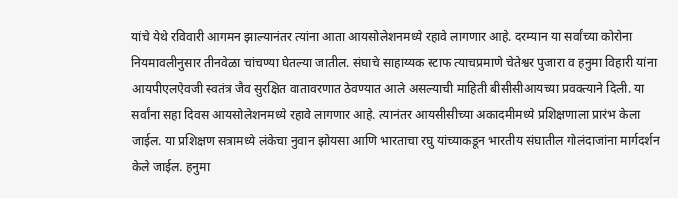यांचे येथे रविवारी आगमन झाल्यानंतर त्यांना आता आयसोलेशनमध्ये रहावे लागणार आहे. दरम्यान या सर्वांच्या कोरोना नियमावलीनुसार तीनवेळा चांचण्या घेतल्या जातील. संघाचे साहाय्यक स्टाफ त्याचप्रमाणे चेतेश्वर पुजारा व हनुमा विहारी यांना आयपीएलऐवजी स्वतंत्र जैव सुरक्षित वातावरणात ठेवण्यात आले असल्याची माहिती बीसीसीआयच्या प्रवक्त्याने दिली. या सर्वांना सहा दिवस आयसोलेशनमध्ये रहावे लागणार आहे. त्यानंतर आयसीसीच्या अकादमीमध्ये प्रशिक्षणाला प्रारंभ केला जाईल. या प्रशिक्षण सत्रामध्ये लंकेचा नुवान झोयसा आणि भारताचा रघु यांच्याकडून भारतीय संघातील गोलंदाजांना मार्गदर्शन केले जाईल. हनुमा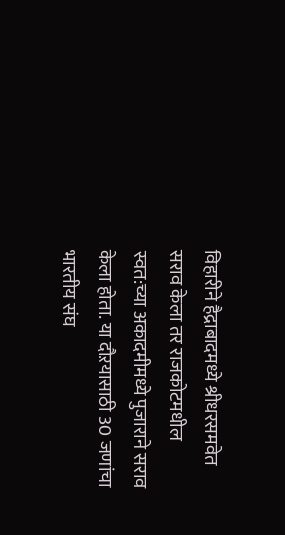विहारीने हैद्राबादमध्ये श्रीधरसमवेत सराव केला तर राजकोटमधील स्वत:च्या अकादमीमध्ये पुजाराने सराव केला होता. या दौऱयासाठी 30 जणांचा भारतीय संघ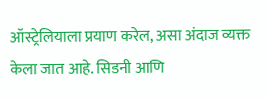ऑस्ट्रेलियाला प्रयाण करेल, असा अंदाज व्यक्त केला जात आहे. सिडनी आणि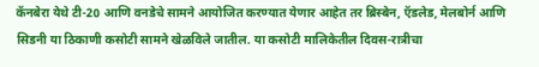कॅनबेरा येथे टी-20 आणि वनडेचे सामने आयोजित करण्यात येणार आहेत तर ब्रिस्बेन, ऍडलेड, मेलबोर्न आणि सिडनी या ठिकाणी कसोटी सामने खेळविले जातील. या कसोटी मालिकेतील दिवस-रात्रीचा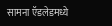सामना ऍडलेडमध्ये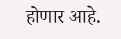होणार आहे.